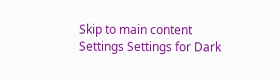Skip to main content
Settings Settings for Dark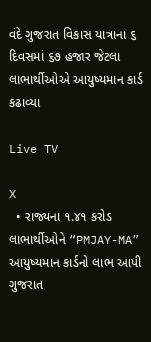વંદે ગુજરાત વિકાસ યાત્રાના ૬ દિવસમાં ૬૭ હજાર જેટલા લાભાર્થીઓએ આયુષ્યમાન કાર્ડ કઢાવ્યા

Live TV

X
  • રાજ્યના ૧.૪૧ કરોડ લાભાર્થીઓને “PMJAY-MA” આયુષ્યમાન કાર્ડનો લાભ આપી ગુજરાત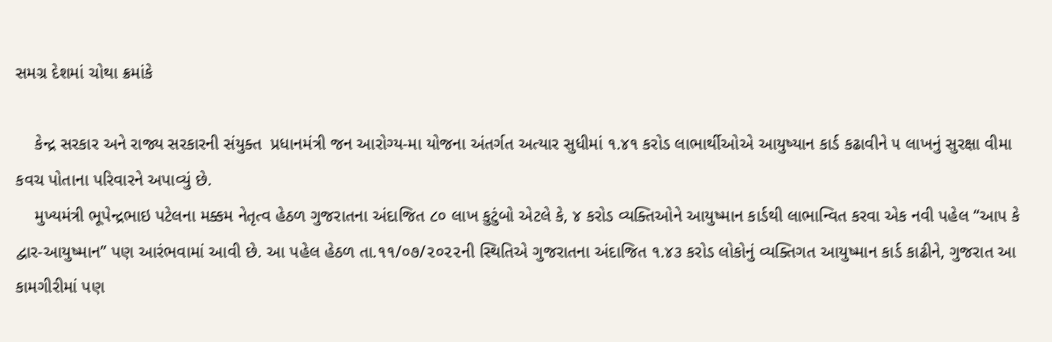સમગ્ર દેશમાં ચોથા ક્રમાંકે

    કેન્દ્ર સરકાર અને રાજ્ય સરકારની સંયુક્ત  પ્રધાનમંત્રી જન આરોગ્ય-મા યોજના અંતર્ગત અત્યાર સુધીમાં ૧.૪૧ કરોડ લાભાર્થીઓએ આયુષ્યાન કાર્ડ કઢાવીને ૫ લાખનું સુરક્ષા વીમા કવચ પોતાના પરિવારને અપાવ્યું છે.
    મુખ્યમંત્રી ભૂપેન્દ્રભાઇ પટેલના મક્કમ નેતૃત્વ હેઠળ ગુજરાતના અંદાજિત ૮૦ લાખ કુટુંબો એટલે કે, ૪ કરોડ વ્યક્તિઓને આયુષ્માન કાર્ડથી લાભાન્વિત કરવા એક નવી પહેલ “આપ કે દ્વાર-આયુષ્માન” પણ આરંભવામાં આવી છે. આ પહેલ હેઠળ તા.૧૧/૦૭/૨૦૨૨ની સ્થિતિએ ગુજરાતના અંદાજિત ૧.૪૩ કરોડ લોકોનું વ્યક્તિગત આયુષ્માન કાર્ડ કાઢીને, ગુજરાત આ કામગીરીમાં પણ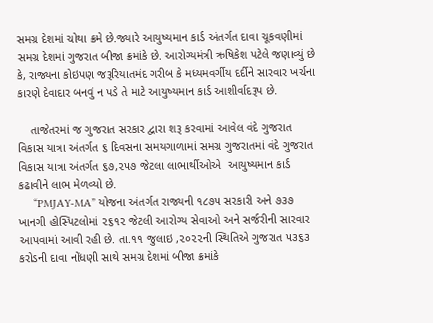સમગ્ર દેશમાં ચોથા ક્રમે છે.જ્યારે આયુષ્યમાન કાર્ડ અંતર્ગત દાવા ચૂકવણીમાં સમગ્ર દેશમાં ગુજરાત બીજા ક્રમાંકે છે. આરોગ્યમંત્રી ઋષિકેશ પટેલે જણાવ્યું છે કે, રાજ્યના કોઇપણ જરૂરિયાતમંદ ગરીબ કે મધ્યમવર્ગીય દર્દીને સારવાર ખર્ચના કારણે દેવાદાર બનવું ન પડે તે માટે આયુષ્યમાન કાર્ડ આશીર્વાદરૂપ છે.

    તાજેતરમાં જ ગુજરાત સરકાર દ્વારા શરૂ કરવામાં આવેલ વંદે ગુજરાત વિકાસ યાત્રા અંતર્ગત ૬ દિવસના સમયગાળામાં સમગ્ર ગુજરાતમાં વંદે ગુજરાત વિકાસ યાત્રા અંતર્ગત ૬૭,૨૫૭ જેટલા લાભાર્થીઓએ  આયુષ્યમાન કાર્ડ કઢાવીને લાભ મેળવ્યો છે.
     “PMJAY-MA” યોજના અંતર્ગત રાજ્યની ૧૮૭૫ સરકારી અને ૭૩૭ ખાનગી હોસ્પિટલોમાં ૨૬૧૨ જેટલી આરોગ્ય સેવાઓ અને સર્જરીની સારવાર આપવામાં આવી રહી છે. તા.૧૧ જુલાઇ ,૨૦૨૨ની સ્થિતિએ ગુજરાત ૫૩૬૩ કરોડની દાવા નોંધણી સાથે સમગ્ર દેશમાં બીજા ક્રમાંકે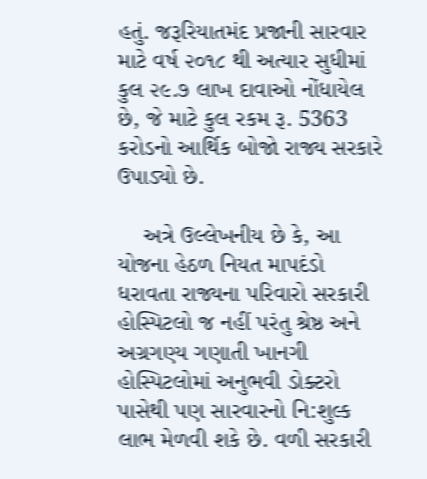હતું. જરૂરિયાતમંદ પ્રજાની સારવાર માટે વર્ષ ૨૦૧૮ થી અત્યાર સુધીમાં કુલ ૨૯.૭ લાખ દાવાઓ નોંધાયેલ છે, જે માટે કુલ રકમ રૂ. 5363 કરોડનો આર્થિક બોજો રાજ્ય સરકારે ઉપાડ્યો છે.

    અત્રે ઉલ્લેખનીય છે કે, આ યોજના હેઠળ નિયત માપદંડો ધરાવતા રાજ્યના પરિવારો સરકારી હોસ્પિટલો જ નહીં પરંતુ શ્રેષ્ઠ અને અગ્રગણ્ય ગણાતી ખાનગી હોસ્પિટલોમાં અનુભવી ડોક્ટરો પાસેથી પણ સારવારનો નિ:શુલ્ક લાભ મેળવી શકે છે. વળી સરકારી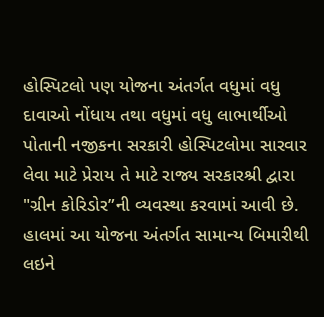હોસ્પિટલો પણ યોજના અંતર્ગત વધુમાં વધુ દાવાઓ નોંધાય તથા વધુમાં વધુ લાભાર્થીઓ પોતાની નજીકના સરકારી હોસ્પિટલોમા સારવાર લેવા માટે પ્રેરાય તે માટે રાજ્ય સરકારશ્રી દ્વારા "ગ્રીન કોરિડોર”ની વ્યવસ્થા કરવામાં આવી છે. હાલમાં આ યોજના અંતર્ગત સામાન્ય બિમારીથી લઇને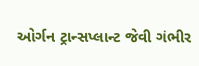ઓર્ગન ટ્રાન્સપ્લાન્ટ જેવી ગંભીર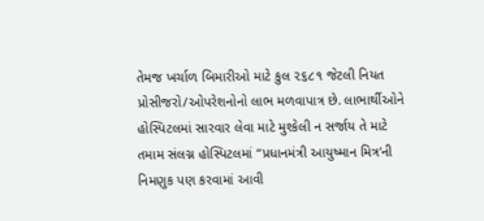તેમજ ખર્ચાળ બિમારીઓ માટે કુલ ૨૬૮૧ જેટલી નિયત પ્રોસીજરો/ઓપરેશનોનો લાભ મળવાપાત્ર છે. લાભાર્થીઓને હોસ્પિટલમાં સારવાર લેવા માટે મુશ્કેલી ન સર્જાય તે માટે તમામ સંલગ્ન હોસ્પિટલમાં “પ્રધાનમંત્રી આયુષ્માન મિત્ર’ની નિમણુક પણ કરવામાં આવી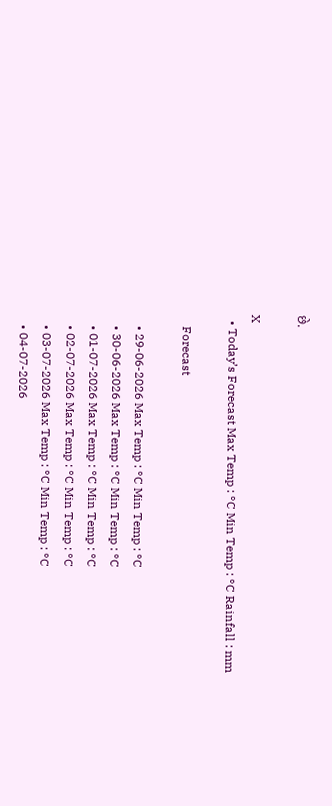છે.

X
  • Today’s Forecast Max Temp : °C Min Temp : °C Rainfall : mm

    Forecast

    • 29-06-2026 Max Temp : °C Min Temp : °C
    • 30-06-2026 Max Temp : °C Min Temp : °C
    • 01-07-2026 Max Temp : °C Min Temp : °C
    • 02-07-2026 Max Temp : °C Min Temp : °C
    • 03-07-2026 Max Temp : °C Min Temp : °C
    • 04-07-2026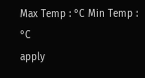Max Temp : °C Min Temp : °C
apply